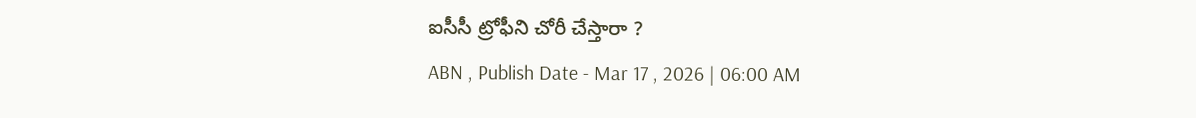ఐసీసీ ట్రోఫీని చోరీ చేస్తారా ?
ABN , Publish Date - Mar 17 , 2026 | 06:00 AM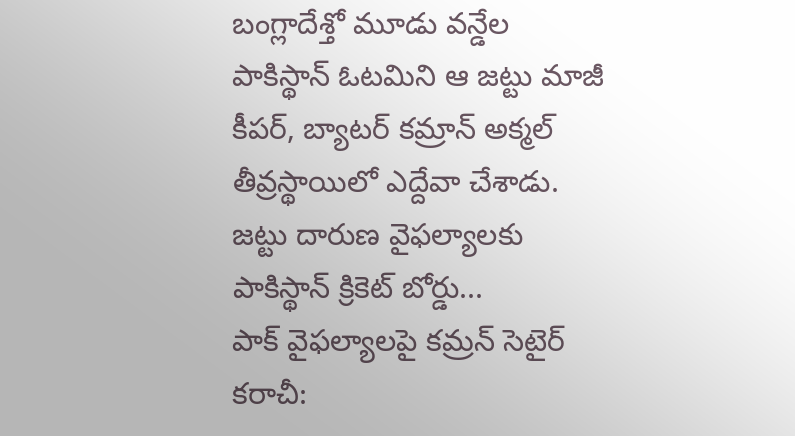బంగ్లాదేశ్తో మూడు వన్డేల పాకిస్థాన్ ఓటమిని ఆ జట్టు మాజీ కీపర్, బ్యాటర్ కమ్రాన్ అక్మల్ తీవ్రస్థాయిలో ఎద్దేవా చేశాడు. జట్టు దారుణ వైఫల్యాలకు పాకిస్థాన్ క్రికెట్ బోర్డు...
పాక్ వైఫల్యాలపై కమ్రన్ సెటైర్
కరాచీ: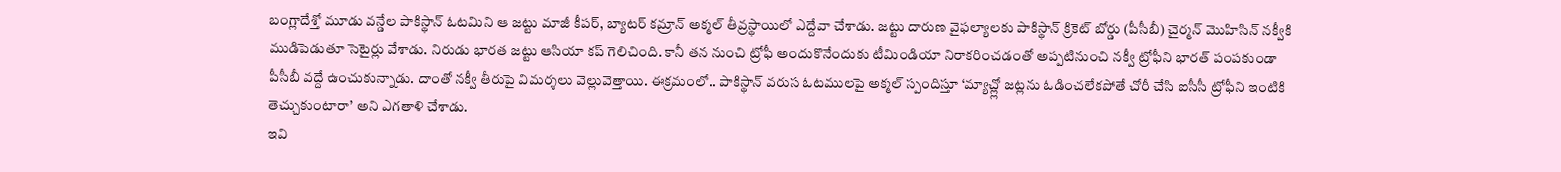బంగ్లాదేశ్తో మూడు వన్డేల పాకిస్థాన్ ఓటమిని ఆ జట్టు మాజీ కీపర్, బ్యాటర్ కమ్రాన్ అక్మల్ తీవ్రస్థాయిలో ఎద్దేవా చేశాడు. జట్టు దారుణ వైఫల్యాలకు పాకిస్థాన్ క్రికెట్ బోర్డు (పీసీబీ) చైర్మన్ మొహిసిన్ నక్వీకి ముడిపెడుతూ సెటైర్లు వేశాడు. నిరుడు భారత జట్టు ఆసియా కప్ గెలిచింది. కానీ తన నుంచి ట్రోఫీ అందుకొనేందుకు టీమిండియా నిరాకరించడంతో అప్పటినుంచి నక్వీ ట్రోఫీని భారత్ పంపకుండా పీసీబీ వద్దే ఉంచుకున్నాడు. దాంతో నక్వీ తీరుపై విమర్శలు వెల్లువెత్తాయి. ఈక్రమంలో.. పాకిస్థాన్ వరుస ఓటములపై అక్మల్ స్పందిస్తూ ‘మ్యాచ్ల్లో జట్లను ఓడించలేకపోతే చోరీ చేసి ఐసీసీ ట్రోఫీని ఇంటికి తెచ్చుకుంటారా’ అని ఎగతాళి చేశాడు.
ఇవి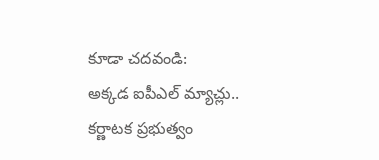కూడా చదవండి:
అక్కడ ఐపీఎల్ మ్యాచ్లు.. కర్ణాటక ప్రభుత్వం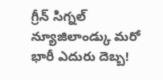గ్రీన్ సిగ్నల్
న్యూజిలాండ్కు మరో భారీ ఎదురు దెబ్బ!